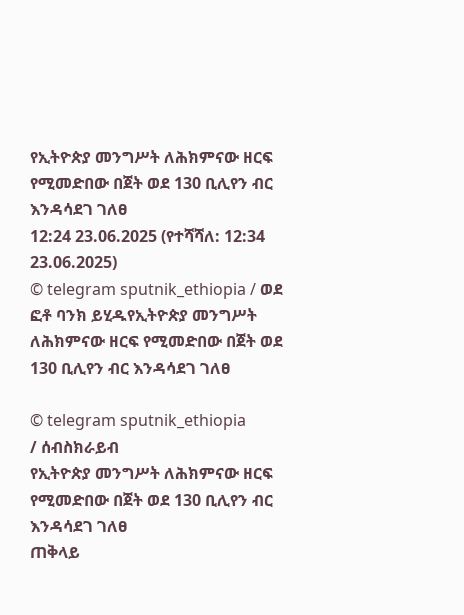የኢትዮጵያ መንግሥት ለሕክምናው ዘርፍ የሚመድበው በጀት ወደ 130 ቢሊየን ብር እንዳሳደገ ገለፀ
12:24 23.06.2025 (የተሻሻለ: 12:34 23.06.2025)
© telegram sputnik_ethiopia / ወደ ፎቶ ባንክ ይሂዱየኢትዮጵያ መንግሥት ለሕክምናው ዘርፍ የሚመድበው በጀት ወደ 130 ቢሊየን ብር እንዳሳደገ ገለፀ

© telegram sputnik_ethiopia
/ ሰብስክራይብ
የኢትዮጵያ መንግሥት ለሕክምናው ዘርፍ የሚመድበው በጀት ወደ 130 ቢሊየን ብር እንዳሳደገ ገለፀ
ጠቅላይ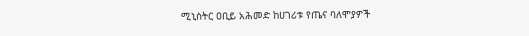ሚኒስትር ዐቢይ አሕመድ ከሀገሪቱ የጤና ባለሞያዎች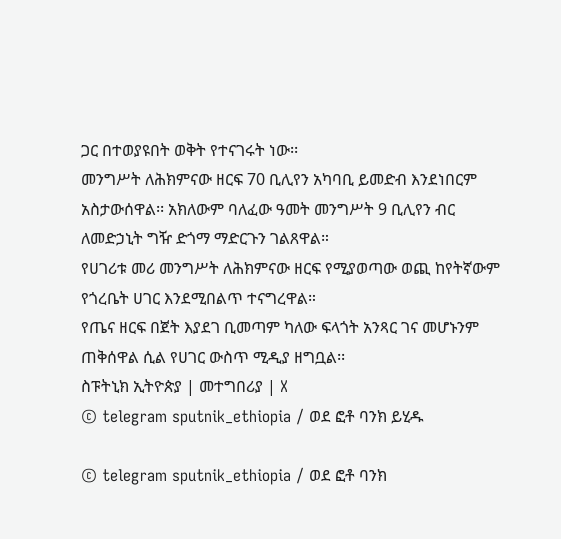ጋር በተወያዩበት ወቅት የተናገሩት ነው፡፡
መንግሥት ለሕክምናው ዘርፍ 70 ቢሊየን አካባቢ ይመድብ እንደነበርም አስታውሰዋል፡፡ አክለውም ባለፈው ዓመት መንግሥት 9 ቢሊየን ብር ለመድኃኒት ግዥ ድጎማ ማድርጉን ገልጸዋል።
የሀገሪቱ መሪ መንግሥት ለሕክምናው ዘርፍ የሚያወጣው ወጪ ከየትኛውም የጎረቤት ሀገር እንደሚበልጥ ተናግረዋል።
የጤና ዘርፍ በጀት እያደገ ቢመጣም ካለው ፍላጎት አንጻር ገና መሆኑንም ጠቅሰዋል ሲል የሀገር ውስጥ ሚዲያ ዘግቧል፡፡
ስፑትኒክ ኢትዮጵያ | መተግበሪያ | X
© telegram sputnik_ethiopia / ወደ ፎቶ ባንክ ይሂዱ

© telegram sputnik_ethiopia / ወደ ፎቶ ባንክ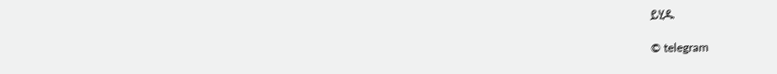ይሂዱ

© telegram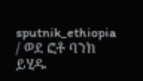sputnik_ethiopia / ወደ ፎቶ ባንክ ይሂዱ